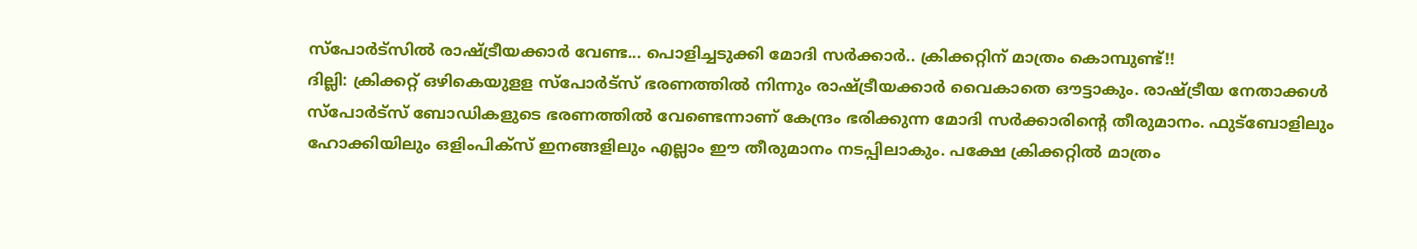സ്പോർട്സിൽ രാഷ്ട്രീയക്കാർ വേണ്ട... പൊളിച്ചടുക്കി മോദി സർക്കാർ.. ക്രിക്കറ്റിന് മാത്രം കൊമ്പുണ്ട്!!
ദില്ലി: ക്രിക്കറ്റ് ഒഴികെയുളള സ്പോർട്സ് ഭരണത്തിൽ നിന്നും രാഷ്ട്രീയക്കാർ വൈകാതെ ഔട്ടാകും. രാഷ്ട്രീയ നേതാക്കൾ സ്പോർട്സ് ബോഡികളുടെ ഭരണത്തിൽ വേണ്ടെന്നാണ് കേന്ദ്രം ഭരിക്കുന്ന മോദി സർക്കാരിന്റെ തീരുമാനം. ഫുട്ബോളിലും ഹോക്കിയിലും ഒളിംപിക്സ് ഇനങ്ങളിലും എല്ലാം ഈ തീരുമാനം നടപ്പിലാകും. പക്ഷേ ക്രിക്കറ്റിൽ മാത്രം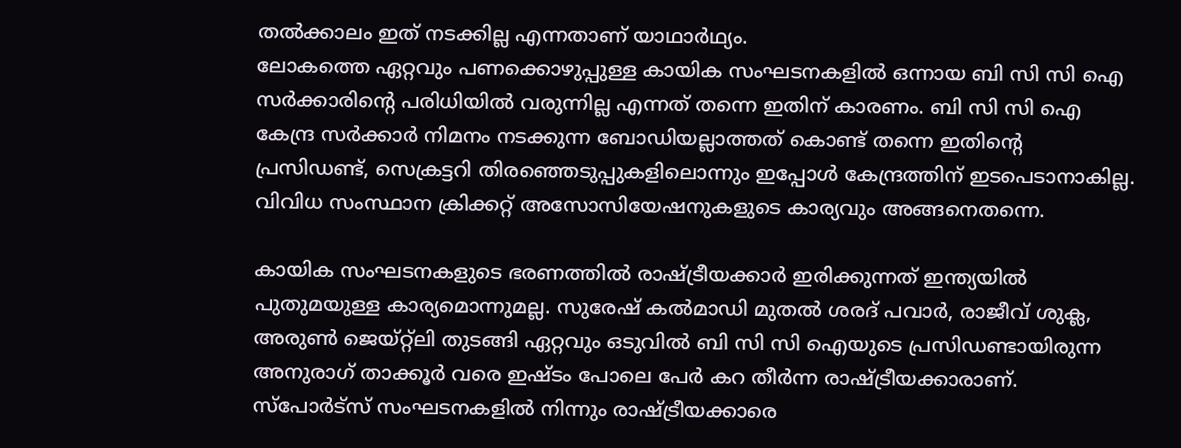തൽക്കാലം ഇത് നടക്കില്ല എന്നതാണ് യാഥാർഥ്യം.
ലോകത്തെ ഏറ്റവും പണക്കൊഴുപ്പുള്ള കായിക സംഘടനകളിൽ ഒന്നായ ബി സി സി ഐ സർക്കാരിന്റെ പരിധിയിൽ വരുന്നില്ല എന്നത് തന്നെ ഇതിന് കാരണം. ബി സി സി ഐ കേന്ദ്ര സർക്കാർ നിമനം നടക്കുന്ന ബോഡിയല്ലാത്തത് കൊണ്ട് തന്നെ ഇതിന്റെ പ്രസിഡണ്ട്, സെക്രട്ടറി തിരഞ്ഞെടുപ്പുകളിലൊന്നും ഇപ്പോൾ കേന്ദ്രത്തിന് ഇടപെടാനാകില്ല. വിവിധ സംസ്ഥാന ക്രിക്കറ്റ് അസോസിയേഷനുകളുടെ കാര്യവും അങ്ങനെതന്നെ.

കായിക സംഘടനകളുടെ ഭരണത്തിൽ രാഷ്ട്രീയക്കാർ ഇരിക്കുന്നത് ഇന്ത്യയിൽ പുതുമയുള്ള കാര്യമൊന്നുമല്ല. സുരേഷ് കൽമാഡി മുതൽ ശരദ് പവാർ, രാജീവ് ശുക്ല, അരുൺ ജെയ്റ്റ്ലി തുടങ്ങി ഏറ്റവും ഒടുവിൽ ബി സി സി ഐയുടെ പ്രസിഡണ്ടായിരുന്ന അനുരാഗ് താക്കൂർ വരെ ഇഷ്ടം പോലെ പേർ കറ തീർന്ന രാഷ്ട്രീയക്കാരാണ്. സ്പോർട്സ് സംഘടനകളിൽ നിന്നും രാഷ്ട്രീയക്കാരെ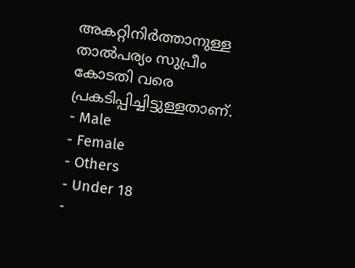അകറ്റിനിർത്താനുള്ള താൽപര്യം സുപ്രീം കോടതി വരെ പ്രകടിപ്പിച്ചിട്ടുള്ളതാണ്.
- Male
- Female
- Others
- Under 18
-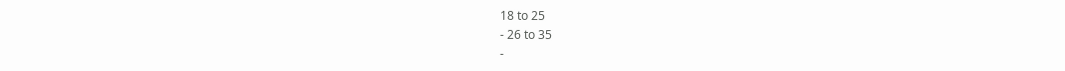18 to 25
- 26 to 35
-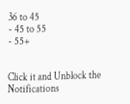36 to 45
- 45 to 55
- 55+


Click it and Unblock the Notifications